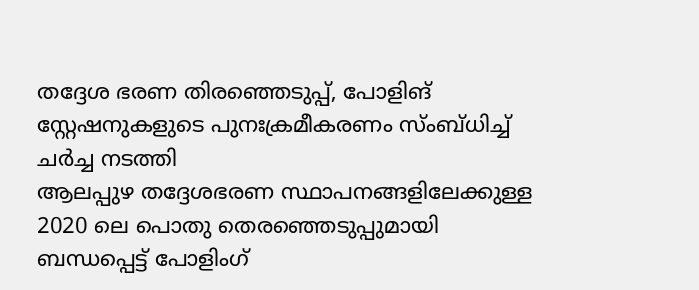തദ്ദേശ ഭരണ തിരഞ്ഞെടുപ്പ്, പോളിങ് സ്റ്റേഷനുകളുടെ പുനഃക്രമീകരണം സ്ംബ്ധിച്ച് ചർച്ച നടത്തി
ആലപ്പുഴ തദ്ദേശഭരണ സ്ഥാപനങ്ങളിലേക്കുള്ള 2020 ലെ പൊതു തെരഞ്ഞെടുപ്പുമായി ബന്ധപ്പെട്ട് പോളിംഗ്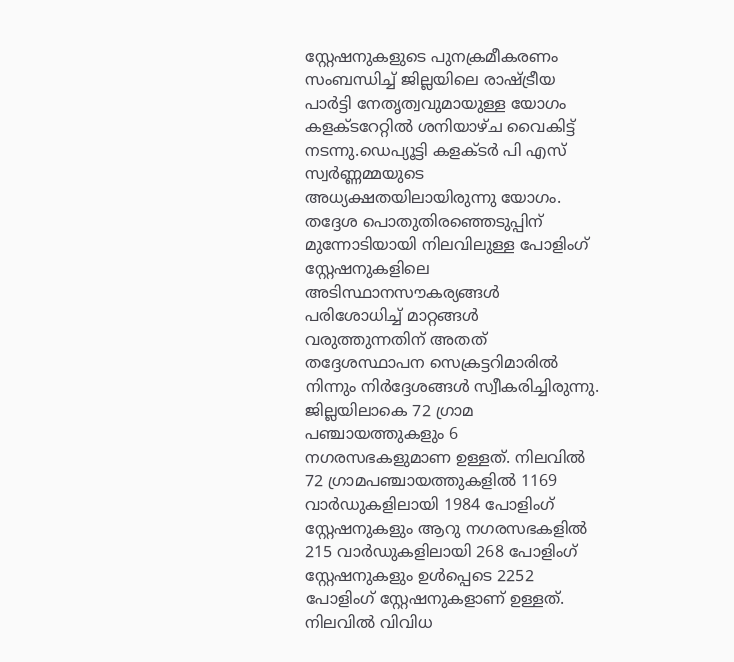സ്റ്റേഷനുകളുടെ പുനക്രമീകരണം സംബന്ധിച്ച് ജില്ലയിലെ രാഷ്ട്രീയ പാർട്ടി നേതൃത്വവുമായുള്ള യോഗം കളക്ടറേറ്റിൽ ശനിയാഴ്ച വൈകിട്ട് നടന്നു.ഡെപ്യൂട്ടി കളക്ടർ പി എസ് സ്വർണ്ണമ്മയുടെ അധ്യക്ഷതയിലായിരുന്നു യോഗം. തദ്ദേശ പൊതുതിരഞ്ഞെടുപ്പിന് മുന്നോടിയായി നിലവിലുള്ള പോളിംഗ് സ്റ്റേഷനുകളിലെ അടിസ്ഥാനസൗകര്യങ്ങൾ പരിശോധിച്ച് മാറ്റങ്ങൾ വരുത്തുന്നതിന് അതത് തദ്ദേശസ്ഥാപന സെക്രട്ടറിമാരിൽ നിന്നും നിർദ്ദേശങ്ങൾ സ്വീകരിച്ചിരുന്നു. ജില്ലയിലാകെ 72 ഗ്രാമ പഞ്ചായത്തുകളും 6 നഗരസഭകളുമാണ ഉള്ളത്. നിലവിൽ 72 ഗ്രാമപഞ്ചായത്തുകളിൽ 1169 വാർഡുകളിലായി 1984 പോളിംഗ് സ്റ്റേഷനുകളും ആറു നഗരസഭകളിൽ 215 വാർഡുകളിലായി 268 പോളിംഗ് സ്റ്റേഷനുകളും ഉൾപ്പെടെ 2252 പോളിംഗ് സ്റ്റേഷനുകളാണ് ഉള്ളത്. നിലവിൽ വിവിധ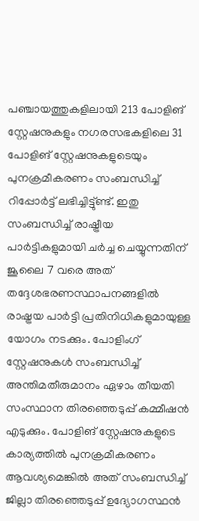പഞ്ചായത്തുകളിലായി 213 പോളിങ് സ്റ്റേഷനുകളും നഗരസഭകളിലെ 31 പോളിങ് സ്റ്റേഷനുകളുടെയും പുനക്രമീകരണം സംബന്ധിച്ച് റിപ്പോർട്ട് ലഭിച്ചിട്ടു്ണ്ട്. ഇതു സംബന്ധിച്ച് രാഷ്ട്രീയ പാർട്ടികളുമായി ചർച്ച ചെയ്യുന്നതിന് ജൂലൈ 7 വരെ അത് തദ്ദേശഭരണസ്ഥാപനങ്ങളിൽ രാഷ്ട്രയ പാർട്ടി പ്രതിനിധികളുമായുള്ള യോഗം നടക്കും. പോളിംഗ് സ്റ്റേഷനുകൾ സംബന്ധിച്ച് അന്തിമതീരുമാനം ഏഴാം തീയതി സംസ്ഥാന തിരഞ്ഞെടുപ്പ് കമ്മീഷൻ എടുക്കും. പോളിങ് സ്റ്റേഷനുകളുടെ കാര്യത്തിൽ പുനക്രമീകരണം ആവശ്യമെങ്കിൽ അത് സംബന്ധിച്ച് ജില്ലാ തിരഞ്ഞെടുപ്പ് ഉദ്യോഗസ്ഥൻ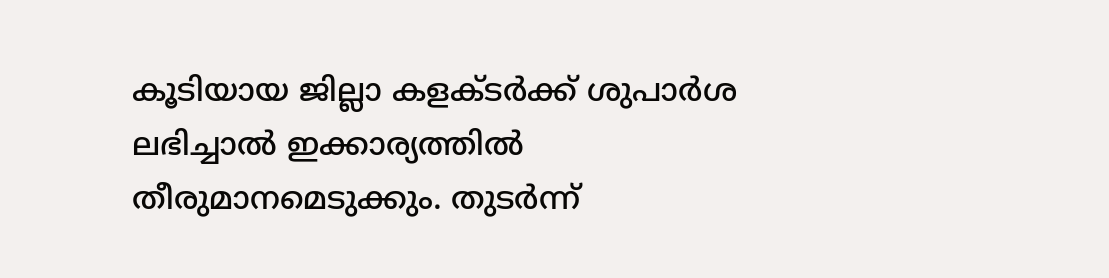കൂടിയായ ജില്ലാ കളക്ടർക്ക് ശുപാർശ ലഭിച്ചാൽ ഇക്കാര്യത്തിൽ തീരുമാനമെടുക്കും. തുടർന്ന്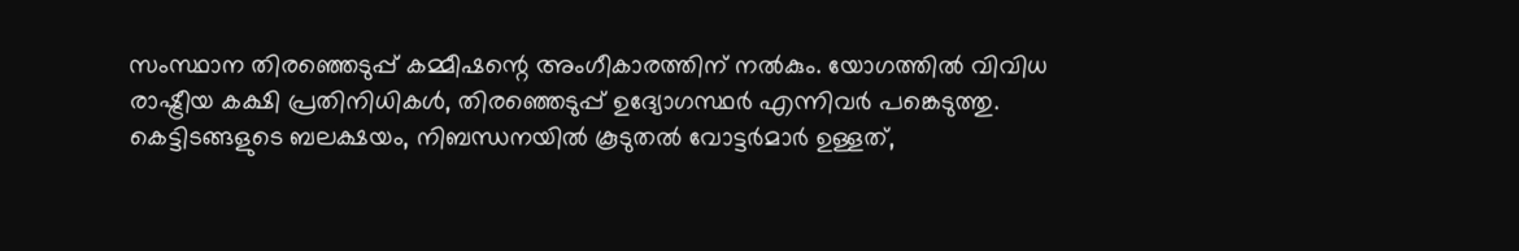സംസ്ഥാന തിരഞ്ഞെടുപ്പ് കമ്മീഷന്റെ അംഗീകാരത്തിന് നൽകും. യോഗത്തിൽ വിവിധ രാഷ്ട്രീയ കക്ഷി പ്രതിനിധികൾ, തിരഞ്ഞെടുപ്പ് ഉദ്യോഗസ്ഥർ എന്നിവർ പങ്കെടുത്തു. കെട്ടിടങ്ങളുടെ ബലക്ഷയം, നിബന്ധനയിൽ കൂടുതൽ വോട്ടർമാർ ഉള്ളത്,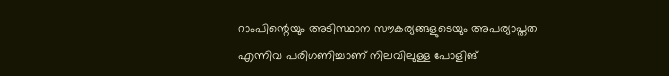റാംപിന്റെയും അടിസ്ഥാന സൗകര്യങ്ങളുടെയും അപര്യാപ്തത എന്നിവ പരിഗണിച്ചാണ് നിലവിലുള്ള പോളിങ്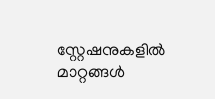സ്റ്റേഷനുകളിൽ മാറ്റങ്ങൾ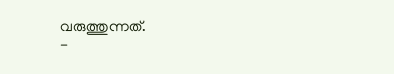വരുത്തുന്നത്.
-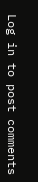Log in to post comments